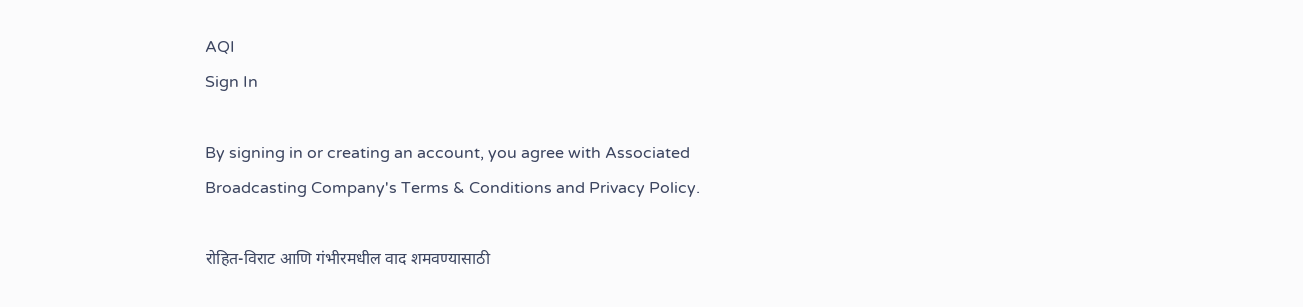AQI
Sign In

By signing in or creating an account, you agree with Associated Broadcasting Company's Terms & Conditions and Privacy Policy.

रोहित-विराट आणि गंभीरमधील वाद शमवण्यासाठी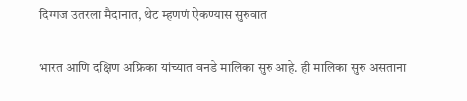दिग्गज उतरला मैदानात, थेट म्हणणं ऐकण्यास सुरुवात

भारत आणि दक्षिण अफ्रिका यांच्यात वनडे मालिका सुरु आहे. ही मालिका सुरु असताना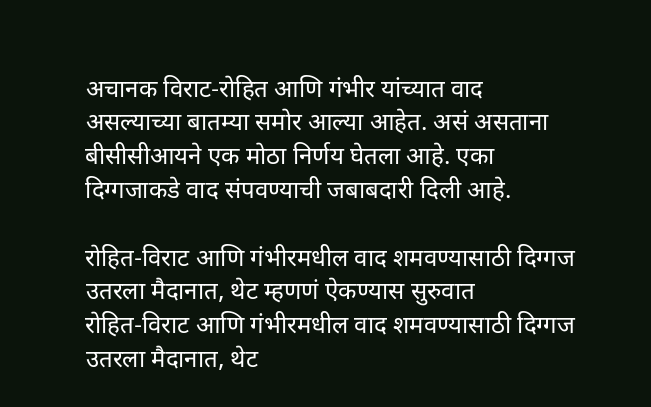अचानक विराट-रोहित आणि गंभीर यांच्यात वाद असल्याच्या बातम्या समोर आल्या आहेत. असं असताना बीसीसीआयने एक मोठा निर्णय घेतला आहे. एका दिग्गजाकडे वाद संपवण्याची जबाबदारी दिली आहे.

रोहित-विराट आणि गंभीरमधील वाद शमवण्यासाठी दिग्गज उतरला मैदानात, थेट म्हणणं ऐकण्यास सुरुवात
रोहित-विराट आणि गंभीरमधील वाद शमवण्यासाठी दिग्गज उतरला मैदानात, थेट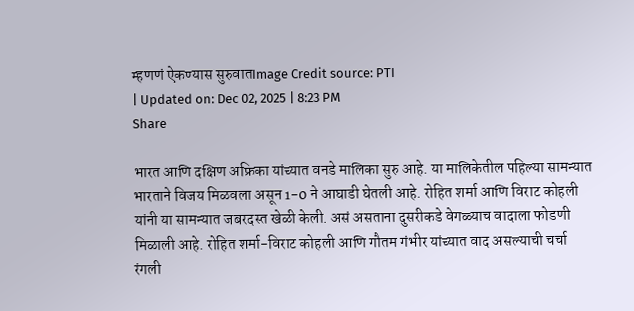म्हणणं ऐकण्यास सुरुवातImage Credit source: PTI
| Updated on: Dec 02, 2025 | 8:23 PM
Share

भारत आणि दक्षिण अफ्रिका यांच्यात वनडे मालिका सुरु आहे. या मालिकेतील पहिल्या सामन्यात भारताने विजय मिळवला असून 1-0 ने आघाडी घेतली आहे. रोहित शर्मा आणि विराट कोहली यांनी या सामन्यात जबरदस्त खेळी केली. असं असताना दुसरीकडे वेगळ्याच वादाला फोडणी मिळाली आहे. रोहित शर्मा-विराट कोहली आणि गौतम गंभीर यांच्यात वाद असल्याची चर्चा रंगली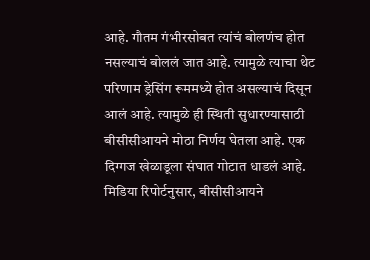आहे. गौतम गंभीरसोबत त्यांचं बोलणंच होत नसल्याचं बोललं जात आहे. त्यामुळे त्याचा थेट परिणाम ड्रेसिंग रूममध्ये होत असल्याचं दिसून आलं आहे. त्यामुळे ही स्थिती सुधारण्यासाठी बीसीसीआयने मोठा निर्णय घेतला आहे. एक दिग्गज खेळाडूला संघात गोटात धाडलं आहे. मिडिया रिपोर्टनुसार, बीसीसीआयने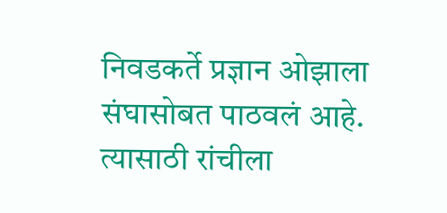निवडकर्ते प्रज्ञान ओझाला संघासोबत पाठवलं आहे. त्यासाठी रांचीला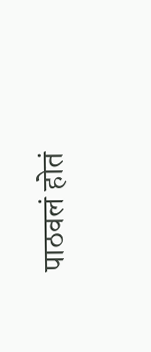पाठवलं होतं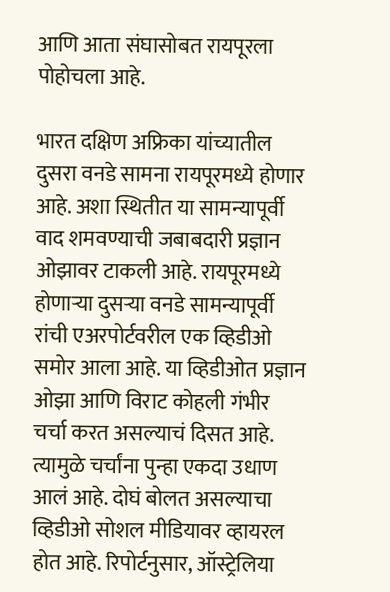आणि आता संघासोबत रायपूरला पोहोचला आहे.

भारत दक्षिण अफ्रिका यांच्यातील दुसरा वनडे सामना रायपूरमध्ये होणार आहे. अशा स्थितीत या सामन्यापूर्वी वाद शमवण्याची जबाबदारी प्रज्ञान ओझावर टाकली आहे. रायपूरमध्ये होणाऱ्या दुसऱ्या वनडे सामन्यापूर्वी रांची एअरपोर्टवरील एक व्हिडीओ समोर आला आहे. या व्हिडीओत प्रज्ञान ओझा आणि विराट कोहली गंभीर चर्चा करत असल्याचं दिसत आहे. त्यामुळे चर्चांना पुन्हा एकदा उधाण आलं आहे. दोघं बोलत असल्याचा व्हिडीओ सोशल मीडियावर व्हायरल होत आहे. रिपोर्टनुसार, ऑस्ट्रेलिया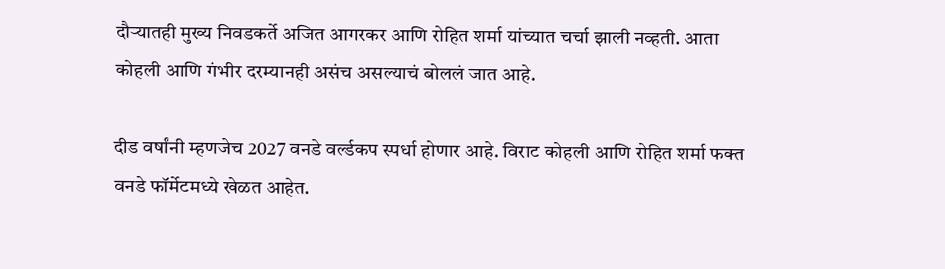दौऱ्यातही मुख्य निवडकर्ते अजित आगरकर आणि रोहित शर्मा यांच्यात चर्चा झाली नव्हती. आता कोहली आणि गंभीर दरम्यानही असंच असल्याचं बोललं जात आहे.

दीड वर्षांनी म्हणजेच 2027 वनडे वर्ल्डकप स्पर्धा होणार आहे. विराट कोहली आणि रोहित शर्मा फक्त वनडे फॉर्मेटमध्ये खेळत आहेत.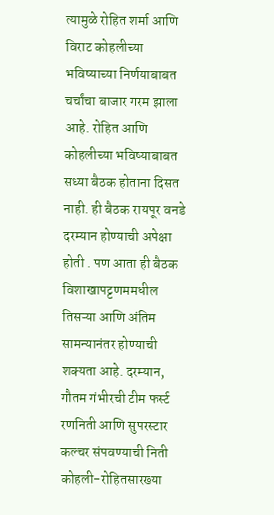त्यामुळे रोहित शर्मा आणि विराट कोहलीच्या भविष्याच्या निर्णयाबाबत चर्चांचा बाजार गरम झाला आहे. रोहित आणि कोहलीच्या भविष्याबाबत सध्या बैठक होताना दिसत नाही. ही बैठक रायपूर वनडे दरम्यान होण्याची अपेक्षा होती . पण आता ही बैठक विशाखापट्टणममधील तिसऱ्या आणि अंतिम सामन्यानंतर होण्याची शक्यता आहे. दरम्यान, गौतम गंभीरची टीम फर्स्ट रणनिती आणि सुपरस्टार कल्चर संपवण्याची निती कोहली-रोहितसारख्या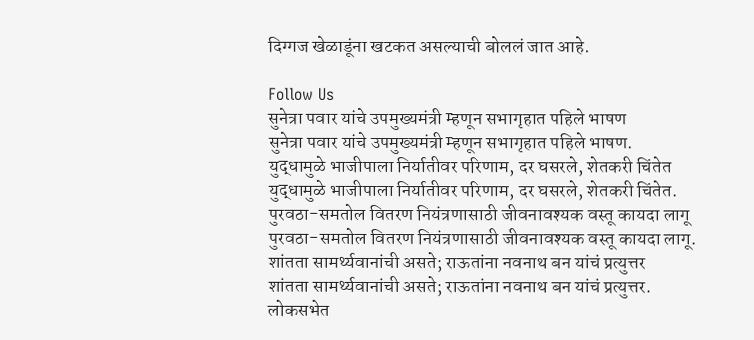दिग्गज खेळाडूंना खटकत असल्याची बोललं जात आहे.

Follow Us
सुनेत्रा पवार यांचे उपमुख्यमंत्री म्हणून सभागृहात पहिले भाषण
सुनेत्रा पवार यांचे उपमुख्यमंत्री म्हणून सभागृहात पहिले भाषण.
युद्धामुळे भाजीपाला निर्यातीवर परिणाम, दर घसरले, शेतकरी चिंतेत
युद्धामुळे भाजीपाला निर्यातीवर परिणाम, दर घसरले, शेतकरी चिंतेत.
पुरवठा-समतोल वितरण नियंत्रणासाठी जीवनावश्यक वस्तू कायदा लागू
पुरवठा-समतोल वितरण नियंत्रणासाठी जीवनावश्यक वस्तू कायदा लागू.
शांतता सामर्थ्यवानांची असते; राऊतांना नवनाथ बन यांचं प्रत्युत्तर
शांतता सामर्थ्यवानांची असते; राऊतांना नवनाथ बन यांचं प्रत्युत्तर.
लोकसभेत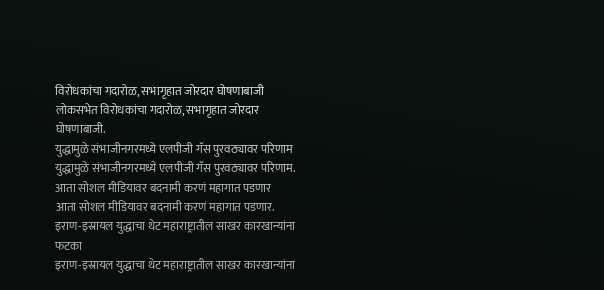विरोधकांचा गदारोळ, सभागृहात जोरदार घोषणाबाजी
लोकसभेत विरोधकांचा गदारोळ, सभागृहात जोरदार घोषणाबाजी.
युद्धामुळे संभाजीनगरमध्ये एलपीजी गॅस पुरवठ्यावर परिणाम
युद्धामुळे संभाजीनगरमध्ये एलपीजी गॅस पुरवठ्यावर परिणाम.
आता सोशल मीडियावर बदनामी करणं महागात पडणार
आता सोशल मीडियावर बदनामी करणं महागात पडणार.
इराण-इस्रायल युद्धाचा थेट महाराष्ट्रातील साखर कारखान्यांना फटका
इराण-इस्रायल युद्धाचा थेट महाराष्ट्रातील साखर कारखान्यांना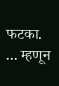फटका.
... म्हणून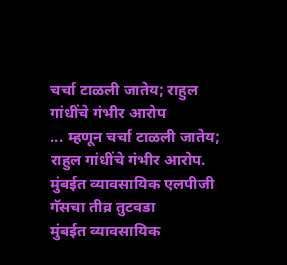चर्चा टाळली जातेय; राहुल गांधींचे गंभीर आरोप
... म्हणून चर्चा टाळली जातेय; राहुल गांधींचे गंभीर आरोप.
मुंबईत व्यावसायिक एलपीजी गॅसचा तीव्र तुटवडा
मुंबईत व्यावसायिक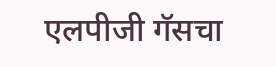एलपीजी गॅसचा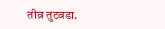तीव्र तुटवडा.